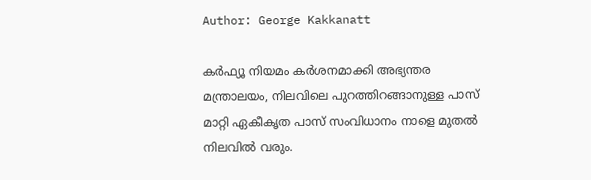Author: George Kakkanatt

കര്‍ഫ്യൂ നിയമം കര്‍ശനമാക്കി അഭ്യന്തര മന്ത്രാലയം, നിലവിലെ പുറത്തിറങ്ങാനുള്ള പാസ് മാറ്റി ഏകീകൃത പാസ് സംവിധാനം നാളെ മുതല്‍ നിലവില്‍ വരും.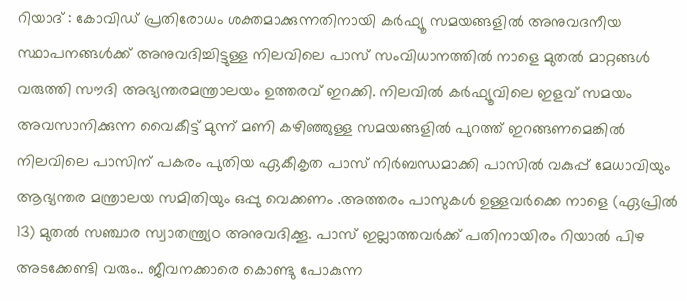റിയാദ് : കോവിഡ് പ്രതിരോധം ശക്തമാക്കുന്നതിനായി കര്‍ഫ്യൂ സമയങ്ങളില്‍ അനുവദനീയ സ്ഥാപനങ്ങള്‍ക്ക് അനുവദിച്ചിട്ടുള്ള നിലവിലെ പാസ് സംവിധാനത്തില്‍ നാളെ മുതല്‍ മാറ്റങ്ങള്‍ വരുത്തി സൗദി അഭ്യന്തരമന്ത്രാലയം ഉത്തരവ് ഇറക്കി. നിലവില്‍ കര്‍ഫ്യൂവിലെ ഇളവ്‌ സമയം അവസാനിക്കുന്ന വൈകീട്ട് മുന്ന് മണി കഴിഞ്ഞുള്ള സമയങ്ങളില്‍ പുറത്ത് ഇറങ്ങണമെങ്കില്‍ നിലവിലെ പാസിന് പകരം പുതിയ ഏകീകൃത പാസ് നിര്‍ബന്ധമാക്കി പാസില്‍ വകുപ്പ് മേധാവിയും ആഭ്യന്തര മന്ത്രാലയ സമിതിയും ഒപ്പു വെക്കണം .അത്തരം പാസുകള്‍ ഉള്ളവര്‍ക്കെ നാളെ (ഏപ്രില്‍ 13) മുതല്‍ സഞ്ചാര സ്വാതന്ത്ര്യo അനുവദിക്കൂ. പാസ്‌ ഇല്ലാത്തവര്‍ക്ക് പതിനായിരം റിയാല്‍ പിഴ അടക്കേണ്ടി വരും.. ജീവനക്കാരെ കൊണ്ടു പോകുന്ന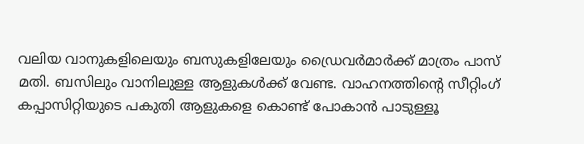വലിയ വാനുകളിലെയും ബസുകളിലേയും ഡ്രൈവര്‍മാര്‍ക്ക് മാത്രം പാസ് മതി. ബസിലും വാനിലുള്ള ആളുകള്‍ക്ക് വേണ്ട. വാഹനത്തിന്‍റെ സീറ്റിംഗ് കപ്പാസിറ്റിയുടെ പകുതി ആളുകളെ കൊണ്ട് പോകാന്‍ പാടുള്ളൂ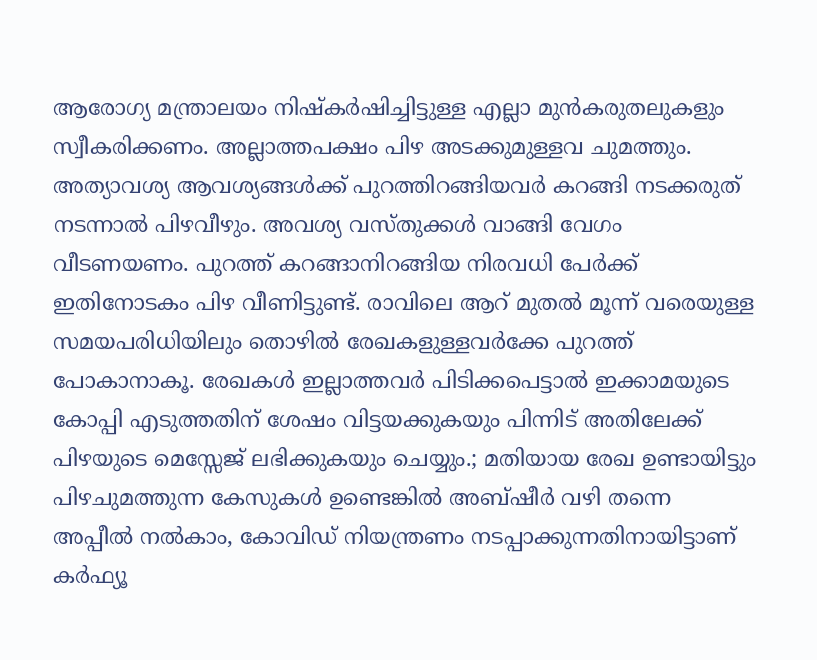ആരോഗ്യ മന്ത്രാലയം നിഷ്കര്‍ഷിച്ചിട്ടുള്ള എല്ലാ മുന്‍കരുതലുകളും സ്വീകരിക്കണം. അല്ലാത്തപക്ഷം പിഴ അടക്കുമുള്ളവ ചുമത്തും. അത്യാവശ്യ ആവശ്യങ്ങള്‍ക്ക് പുറത്തിറങ്ങിയവര്‍ കറങ്ങി നടക്കരുത് നടന്നാല്‍ പിഴവീഴും. അവശ്യ വസ്തുക്കള്‍ വാങ്ങി വേഗം വീടണയണം. പുറത്ത് കറങ്ങാനിറങ്ങിയ നിരവധി പേര്‍ക്ക് ഇതിനോടകം പിഴ വീണിട്ടുണ്ട്. രാവിലെ ആറ് മുതല്‍ മൂന്ന് വരെയുള്ള സമയപരിധിയിലും തൊഴില്‍ രേഖകളുള്ളവര്‍ക്കേ പുറത്ത് പോകാനാകൂ. രേഖകള്‍ ഇല്ലാത്തവര്‍ പിടിക്കപെട്ടാല്‍ ഇക്കാമയുടെ കോപ്പി എടുത്തതിന് ശേഷം വിട്ടയക്കുകയും പിന്നിട് അതിലേക്ക് പിഴയുടെ മെസ്സേജ് ലഭിക്കുകയും ചെയ്യും.; മതിയായ രേഖ ഉണ്ടായിട്ടും പിഴചുമത്തുന്ന കേസുകള്‍ ഉണ്ടെങ്കില്‍ അബ്ഷീര്‍ വഴി തന്നെ അപ്പീല്‍ നല്‍കാം, കോവിഡ് നിയന്ത്രണം നടപ്പാക്കുന്നതിനായിട്ടാണ് കര്‍ഫ്യൂ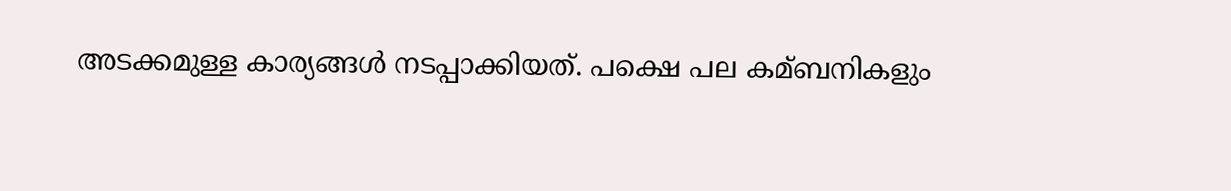അടക്കമുള്ള കാര്യങ്ങള്‍ നടപ്പാക്കിയത്. പക്ഷെ പല കമ്ബനികളും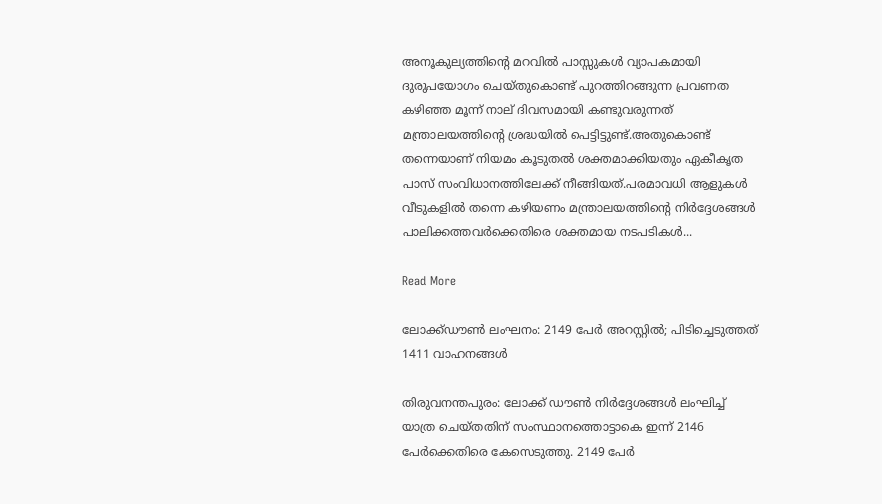അനൂകുല്യത്തിന്റെ മറവില്‍ പാസ്സുകള്‍ വ്യാപകമായി ദുരുപയോഗം ചെയ്തുകൊണ്ട് പുറത്തിറങ്ങുന്ന പ്രവണത കഴിഞ്ഞ മൂന്ന് നാല് ദിവസമായി കണ്ടുവരുന്നത്‌ മന്ത്രാലയത്തിന്‍റെ ശ്രദ്ധയില്‍ പെട്ടിട്ടുണ്ട്.അതുകൊണ്ട് തന്നെയാണ് നിയമം കൂടുതല്‍ ശക്തമാക്കിയതും ഏകീകൃത പാസ് സംവിധാനത്തിലേക്ക് നീങ്ങിയത്.പരമാവധി ആളുകള്‍ വീടുകളില്‍ തന്നെ കഴിയണം മന്ത്രാലയത്തിന്‍റെ നിര്‍ദ്ദേശങ്ങള്‍ പാലിക്കത്തവര്‍ക്കെതിരെ ശക്തമായ നടപടികള്‍...

Read More

ലോക്ക്ഡൗണ്‍ ലംഘനം: 2149 പേര്‍ അറസ്റ്റില്‍; പിടിച്ചെടുത്തത് 1411 വാഹനങ്ങള്‍

തിരുവനന്തപുരം: ലോക്ക് ഡൗണ്‍ നിര്‍ദ്ദേശങ്ങള്‍ ലംഘിച്ച്‌ യാത്ര ചെയ്തതിന് സംസ്ഥാനത്തൊട്ടാകെ ഇന്ന് 2146 പേര്‍ക്കെതിരെ കേസെടുത്തു. 2149 പേര്‍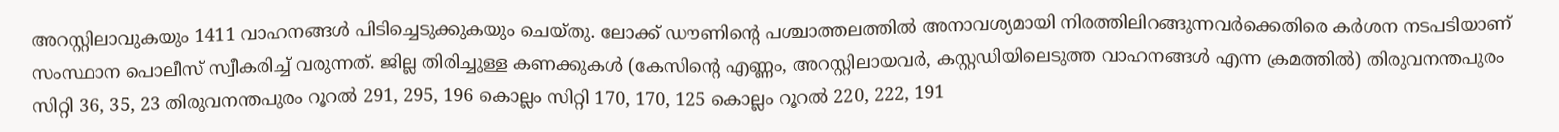അറസ്റ്റിലാവുകയും 1411 വാഹനങ്ങള്‍ പിടിച്ചെടുക്കുകയും ചെയ്തു. ലോക്ക് ഡൗണിന്റെ പശ്ചാത്തലത്തില്‍ അനാവശ്യമായി നിരത്തിലിറങ്ങുന്നവര്‍ക്കെതിരെ കര്‍ശന നടപടിയാണ് സംസ്ഥാന പൊലീസ് സ്വീകരിച്ച്‌ വരുന്നത്. ജില്ല തിരിച്ചുള്ള കണക്കുകള്‍ (കേസിന്റെ എണ്ണം, അറസ്റ്റിലായവര്‍, കസ്റ്റഡിയിലെടുത്ത വാഹനങ്ങള്‍ എന്ന ക്രമത്തില്‍) തിരുവനന്തപുരം സിറ്റി 36, 35, 23 തിരുവനന്തപുരം റൂറല്‍ 291, 295, 196 കൊല്ലം സിറ്റി 170, 170, 125 കൊല്ലം റൂറല്‍ 220, 222, 191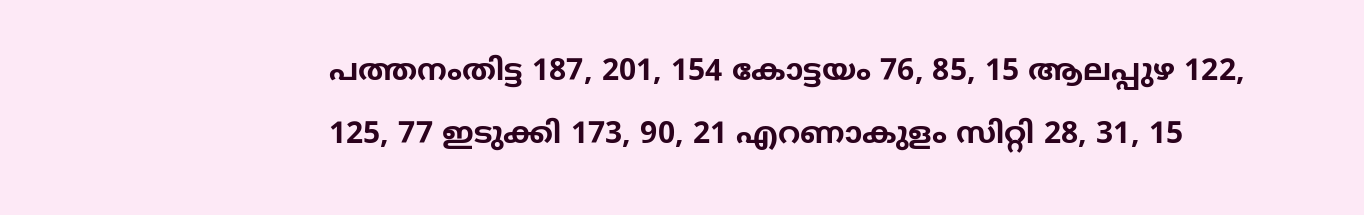പത്തനംതിട്ട 187, 201, 154 കോട്ടയം 76, 85, 15 ആലപ്പുഴ 122, 125, 77 ഇടുക്കി 173, 90, 21 എറണാകുളം സിറ്റി 28, 31, 15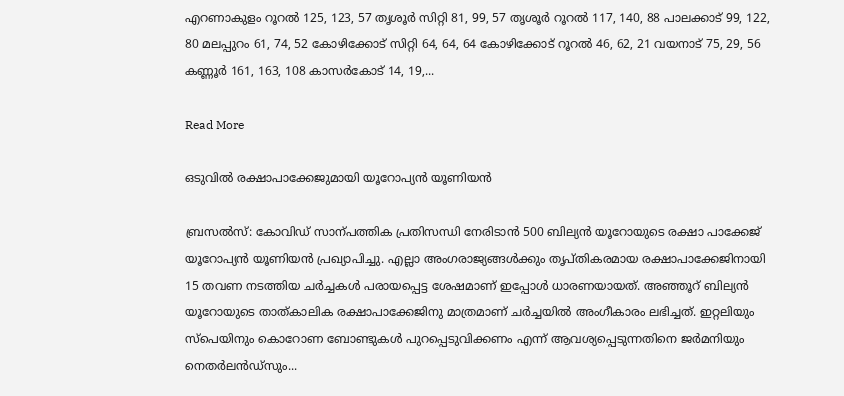എറണാകുളം റൂറല്‍ 125, 123, 57 തൃശൂര്‍ സിറ്റി 81, 99, 57 തൃശൂര്‍ റൂറല്‍ 117, 140, 88 പാലക്കാട് 99, 122, 80 മലപ്പുറം 61, 74, 52 കോഴിക്കോട് സിറ്റി 64, 64, 64 കോഴിക്കോട് റൂറല്‍ 46, 62, 21 വയനാട് 75, 29, 56 കണ്ണൂര്‍ 161, 163, 108 കാസര്‍കോട് 14, 19,...

Read More

ഒടുവിൽ രക്ഷാപാക്കേജുമായി യൂറോപ്യൻ യൂണിയൻ

ബ്രസൽസ്: കോവിഡ് സാന്പത്തിക പ്രതിസന്ധി നേരിടാൻ 500 ബില്യൻ യൂറോയുടെ രക്ഷാ പാക്കേജ് യൂറോപ്യൻ യൂണിയൻ പ്രഖ്യാപിച്ചു. എല്ലാ അംഗരാജ്യങ്ങൾക്കും തൃപ്തികരമായ രക്ഷാപാക്കേജിനായി 15 തവണ നടത്തിയ ചർച്ചകൾ പരായപ്പെട്ട ശേഷമാണ് ഇപ്പോൾ ധാരണയായത്. അഞ്ഞൂറ് ബില്യൻ യൂറോയുടെ താത്കാലിക രക്ഷാപാക്കേജിനു മാത്രമാണ് ചർച്ചയിൽ അംഗീകാരം ലഭിച്ചത്. ഇറ്റലിയും സ്പെയിനും കൊറോണ ബോണ്ടുകൾ പുറപ്പെടുവിക്കണം എന്ന് ആവശ്യപ്പെടുന്നതിനെ ജർമനിയും നെതർലൻഡ്സും...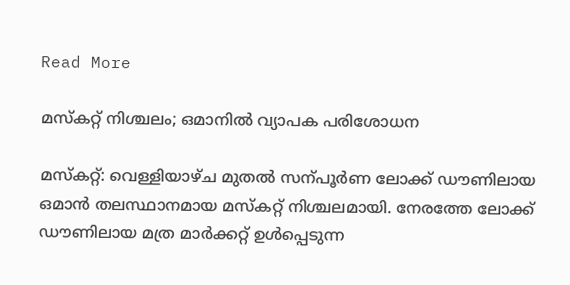Read More

മസ്കറ്റ് നിശ്ചലം; ഒമാനിൽ വ്യാപക പരിശോധന

മസ്കറ്റ്: വെള്ളിയാഴ്ച മുതൽ സന്പൂർണ ലോക്ക് ഡൗണിലായ ഒമാൻ തലസ്ഥാനമായ മസ്കറ്റ് നിശ്ചലമായി. നേരത്തേ ലോക്ക് ഡൗണിലായ മത്ര മാർക്കറ്റ് ഉൾപ്പെടുന്ന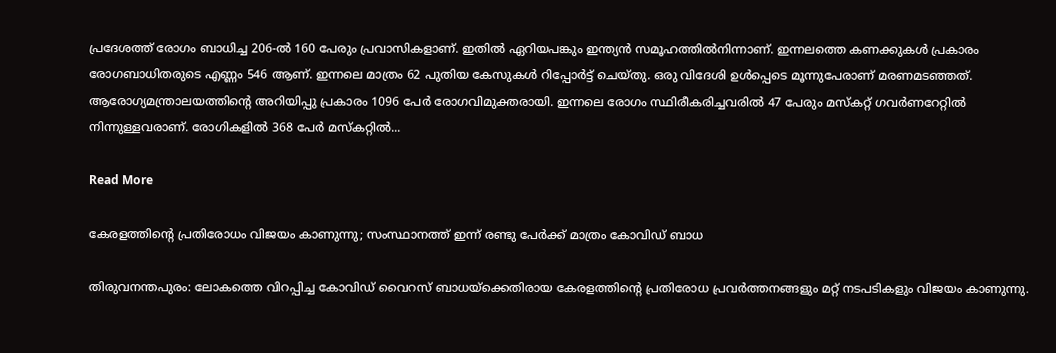പ്രദേശത്ത് രോഗം ബാധിച്ച 206-ൽ 160 പേരും പ്രവാസികളാണ്. ഇതിൽ ഏറിയപങ്കും ഇന്ത്യൻ സമൂഹത്തിൽനിന്നാണ്. ഇന്നലത്തെ കണക്കുകൾ പ്രകാരം രോഗബാധിതരുടെ എണ്ണം 546 ആണ്. ഇന്നലെ മാത്രം 62 പുതിയ കേസുകൾ റിപ്പോർട്ട് ചെയ്തു. ഒരു വിദേശി ഉൾപ്പെടെ മൂന്നുപേരാണ് മരണമടഞ്ഞത്. ആരോഗ്യമന്ത്രാലയത്തിന്‍റെ അറിയിപ്പു പ്രകാരം 1096 പേർ രോഗവിമുക്തരായി. ഇന്നലെ രോഗം സ്ഥിരീകരിച്ചവരിൽ 47 പേരും മസ്കറ്റ് ഗവർണറേറ്റിൽ നിന്നുള്ളവരാണ്. രോഗികളിൽ 368 പേർ മസ്കറ്റിൽ...

Read More

കേരളത്തിന്‍റെ പ്രതിരോധം വിജയം കാണുന്നു; സംസ്ഥാനത്ത് ഇന്ന് രണ്ടു പേർക്ക് മാത്രം കോവിഡ് ബാധ

തിരുവനന്തപുരം: ലോകത്തെ വിറപ്പിച്ച കോവിഡ് വൈറസ് ബാധയ്ക്കെതിരായ കേരളത്തിന്‍റെ പ്രതിരോധ പ്രവർത്തനങ്ങളും മറ്റ് നടപടിക‍ളും വിജയം കാണുന്നു.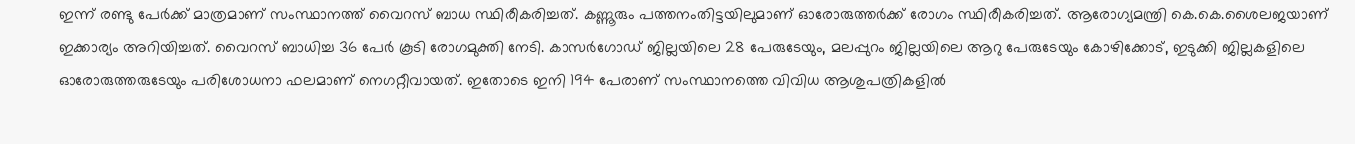ഇന്ന് രണ്ടു പേർക്ക് മാത്രമാണ് സംസ്ഥാനത്ത് വൈറസ് ബാധ സ്ഥിരീകരിച്ചത്. കണ്ണൂരും പത്തനംതിട്ടയിലുമാണ് ഓരോരുത്തർക്ക് രോഗം സ്ഥിരീകരിച്ചത്. ആരോഗ്യമന്ത്രി കെ.കെ.ശൈലജയാണ് ഇക്കാര്യം അറിയിച്ചത്. വൈറസ് ബാധിച്ച 36 പേര്‍ കൂടി രോഗമുക്തി നേടി. കാസര്‍ഗോഡ് ജില്ലയിലെ 28 പേരുടേയും, മലപ്പുറം ജില്ലയിലെ ആറു പേരുടേയും കോഴിക്കോട്, ഇടുക്കി ജില്ലകളിലെ ഓരോരുത്തരുടേയും പരിശോധനാ ഫലമാണ് നെഗറ്റീവായത്. ഇതോടെ ഇനി 194 പേരാണ് സംസ്ഥാനത്തെ വിവിധ ആശുപത്രികളില്‍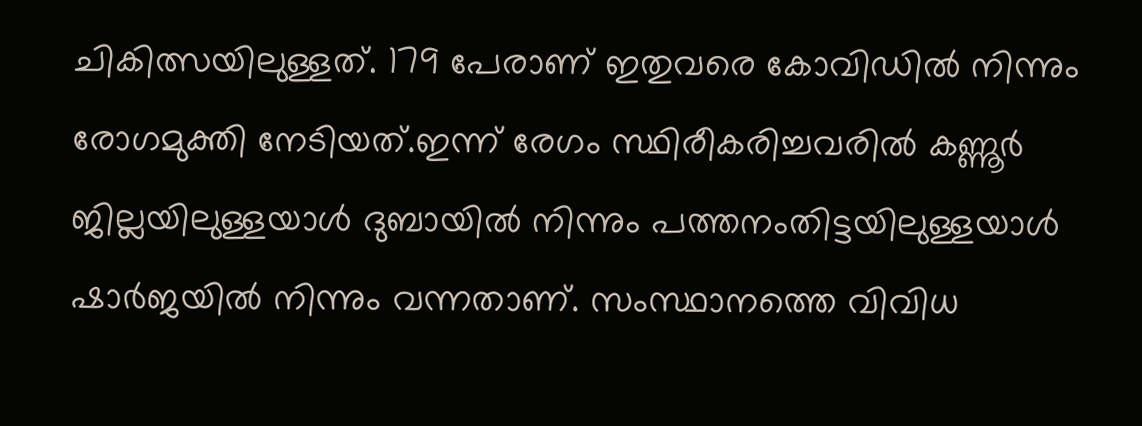ചികിത്സയിലുള്ളത്. 179 പേരാണ് ഇതുവരെ കോവിഡില്‍ നിന്നും രോഗമുക്തി നേടിയത്.ഇന്ന് രേഗം സ്ഥിരീകരിച്ചവരിൽ കണ്ണൂര്‍ ജില്ലയിലുള്ളയാള്‍ ദുബായില്‍ നിന്നും പത്തനംതിട്ടയിലുള്ളയാള്‍ ഷാര്‍ജയില്‍ നിന്നും വന്നതാണ്. സംസ്ഥാനത്തെ വിവിധ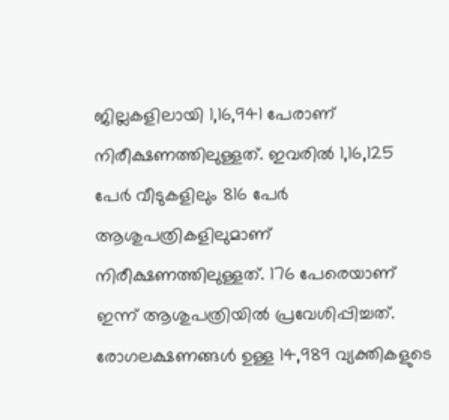ജില്ലകളിലായി 1,16,941 പേരാണ് നിരീക്ഷണത്തിലുള്ളത്. ഇവരില്‍ 1,16,125 പേര്‍ വീടുകളിലും 816 പേര്‍ ആശുപത്രികളിലുമാണ് നിരീക്ഷണത്തിലുള്ളത്. 176 പേരെയാണ് ഇന്ന് ആശുപത്രിയില്‍ പ്രവേശിപ്പിച്ചത്. രോഗലക്ഷണങ്ങള്‍ ഉള്ള 14,989 വ്യക്തികളുടെ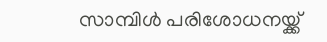സാമ്പിള്‍ പരിശോധനയ്ക്ക്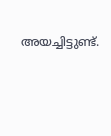അയച്ചിട്ടുണ്ട്.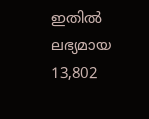ഇതില്‍ ലഭ്യമായ 13,802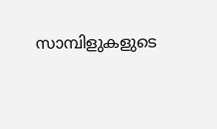സാമ്പിളുകളുടെ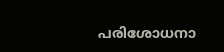പരിശോധനാ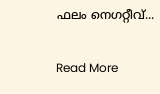ഫലം നെഗറ്റീവ്...

Read More